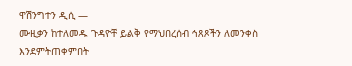ዋሽንግተን ዲሲ —
ሙዚቃን ከተለመዱ ጉዳዮቸ ይልቅ የማህበረሰብ ኅጸጾችን ለመንቀስ እንደምትጠቀምበት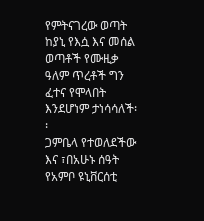የምትናገረው ወጣት ከያኒ የእሷ እና መሰል ወጣቶች የሙዚቃ ዓለም ጥረቶች ግን ፈተና የሞላበት እንደሆነም ታነሳሳለች፡፡
ጋምቤላ የተወለደችው እና ፣በአሁኑ ሰዓት የአምቦ ዩኒቨርሰቲ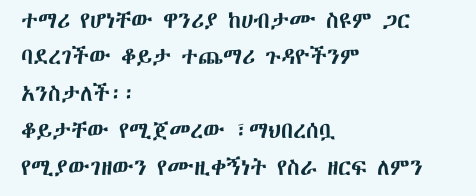ተማሪ የሆነቸው ዋንሪያ ከሀብታሙ ስዩም ጋር ባደረገችው ቆይታ ተጨማሪ ጉዳዮችንም አንስታለች፡፡
ቆይታቸው የሚጀመረው ፣ማህበረሰቧ የሚያውገዘውን የሙዚቀኝነት የስራ ዘርፍ ለምን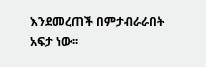እንደመረጠች በምታብራራበት አፍታ ነው፡፡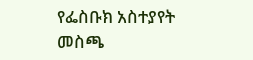የፌስቡክ አስተያየት መስጫ